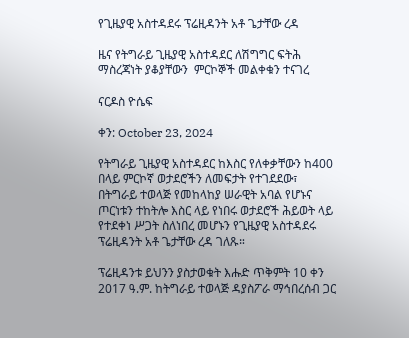የጊዜያዊ አስተዳደሩ ፕሬዚዳንት አቶ ጌታቸው ረዳ

ዜና የትግራይ ጊዜያዊ አስተዳደር ለሽግግር ፍትሕ ማስረጃነት ያቆያቸውን  ምርኮኞች መልቀቁን ተናገረ

ናርዶስ ዮሴፍ

ቀን: October 23, 2024

የትግራይ ጊዜያዊ አስተዳደር ከእስር የለቀቃቸውን ከ400 በላይ ምርኮኛ ወታደሮችን ለመፍታት የተገደደው፣ በትግራይ ተወላጅ የመከላከያ ሠራዊት አባል የሆኑና ጦርነቱን ተከትሎ እስር ላይ የነበሩ ወታደሮች ሕይወት ላይ የተደቀነ ሥጋት ስለነበረ መሆኑን የጊዜያዊ አስተዳደሩ ፕሬዚዳንት አቶ ጌታቸው ረዳ ገለጹ።

ፕሬዚዳንቱ ይህንን ያስታወቁት እሑድ ጥቅምት 10 ቀን 2017 ዓ.ም. ከትግራይ ተወላጅ ዳያስፖራ ማኅበረሰብ ጋር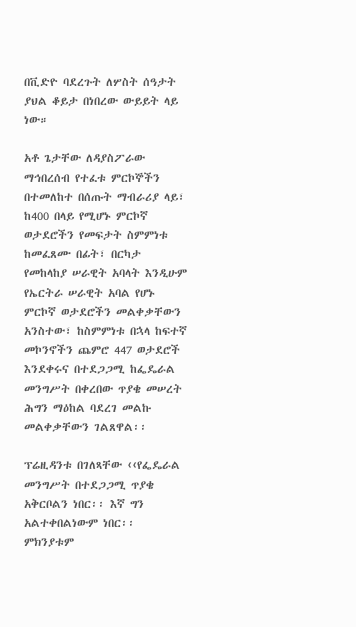በቪድዮ ባደረጉት ለሦስት ሰዓታት ያህል ቆይታ በነበረው ውይይት ላይ ነው።

አቶ ጌታቸው ለዳያስፖራው ማኅበረሰብ የተፈቱ ምርኮኞችን በተመለከተ በሰጡት ማብራሪያ ላይ፣ ከ400 በላይ የሚሆኑ ምርኮኛ ወታደሮችን የመፍታት ስምምነቱ ከመፈጸሙ በፊት፣ በርካታ የመከላከያ ሠራዊት አባላት እንዲሁም የኤርትራ ሠራዊት አባል የሆኑ ምርኮኛ ወታደሮችን መልቀቃቸውን አንስተው፣ ከስምምነቱ በኋላ ከፍተኛ መኮንኖችን ጨምሮ 447 ወታደሮች እንደቀሩና በተደጋጋሚ ከፌዴራል መንግሥት በቀረበው ጥያቄ መሠረት ሕግን ማዕከል ባደረገ መልኩ መልቀቃቸውን ገልጸዋል፡፡

ፕሬዚዳንቱ በገለጻቸው ‹‹የፌዴራል መንግሥት በተደጋጋሚ ጥያቄ አቅርቦልን ነበር፡፡ እኛ ግን አልተቀበልነውም ነበር፡፡ ምክንያቱም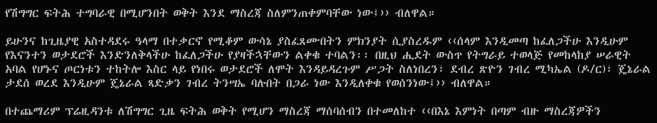የሽግግር ፍትሕ ተግባራዊ በሚሆንበት ወቅት እንደ ማስረጃ ስለምንጠቀምባቸው ነው፤›› ብለዋል።

ይሁንና ከጊዜያዊ አስተዳደሩ ዓላማ በተቃርኖ የሚቆም ውሳኔ ያስፈጸሙበትን ምክንያት ሲያስረዱም ‹‹ሰላም እንዲመጣ ከፈለጋችሁ እንዲሁም የእናንተን ወታደሮች እንድንለቅላችሁ ከፈለጋችሁ የያዛችኋቸውን ልቀቁ ተባልን፡፡ በዚህ ሒደት ውስጥ የትግራይ ተወላጅ የመከላከያ ሠራዊት አባል የሆኑና ጦርነቱን ተከትሎ እስር ላይ የነበሩ ወታደሮች ለሞት እንዳይዳረጉም ሥጋት ስለነበረን፣ ደብረ ጽዮን ገብረ ሚካኤል (ዶ/ር)፣ ጄኔራል ታደሰ ወረደ እንዲሁም ጄኔራል ጻድቃን ገብረ ትንሣኤ ባሉበት በጋራ ነው እንዲለቀቁ የወሰንነው፤›› ብለዋል።

በተጨማሪም ፕሬዚዳንቱ ለሽግግር ጊዜ ፍትሕ ወቅት የሚሆን ማስረጃ ማሰባሰብን በተመለከተ ‹‹በእኔ እምነት በጣም ብዙ ማስረጃዎችን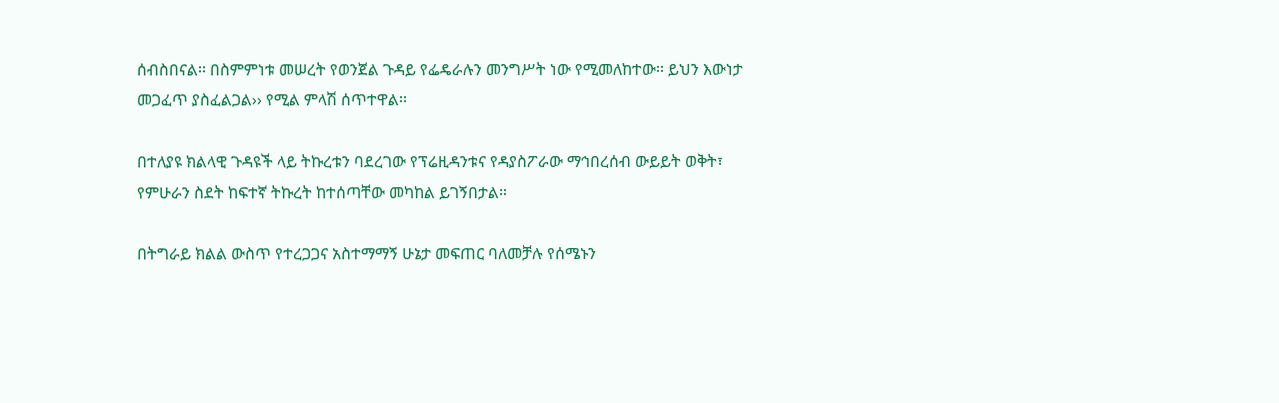ሰብስበናል፡፡ በስምምነቱ መሠረት የወንጀል ጉዳይ የፌዴራሉን መንግሥት ነው የሚመለከተው፡፡ ይህን እውነታ መጋፈጥ ያስፈልጋል›› የሚል ምላሽ ሰጥተዋል፡፡

በተለያዩ ክልላዊ ጉዳዩች ላይ ትኩረቱን ባደረገው የፕሬዚዳንቱና የዳያስፖራው ማኅበረሰብ ውይይት ወቅት፣ የምሁራን ስደት ከፍተኛ ትኩረት ከተሰጣቸው መካከል ይገኝበታል።

በትግራይ ክልል ውስጥ የተረጋጋና አስተማማኝ ሁኔታ መፍጠር ባለመቻሉ የሰሜኑን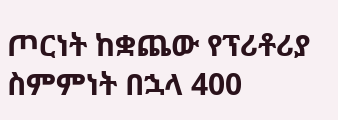ጦርነት ከቋጨው የፕሪቶሪያ ስምምነት በኋላ 400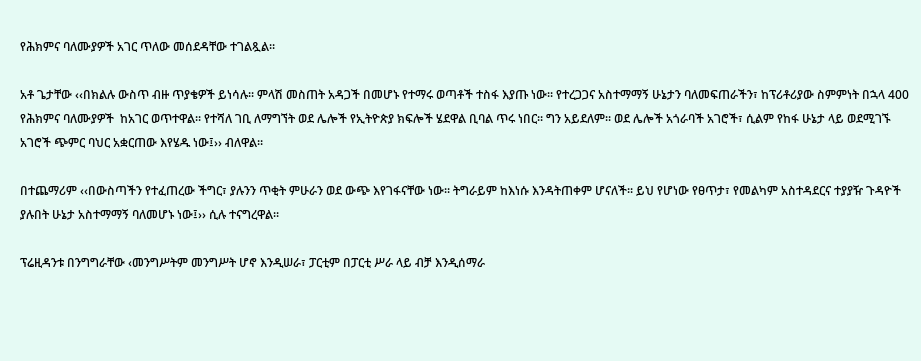የሕክምና ባለሙያዎች አገር ጥለው መሰደዳቸው ተገልጿል።

አቶ ጌታቸው ‹‹በክልሉ ውስጥ ብዙ ጥያቄዎች ይነሳሉ፡፡ ምላሽ መስጠት አዳጋች በመሆኑ የተማሩ ወጣቶች ተስፋ እያጡ ነው፡፡ የተረጋጋና አስተማማኝ ሁኔታን ባለመፍጠራችን፣ ከፕሪቶሪያው ስምምነት በኋላ 400 የሕክምና ባለሙያዎች  ከአገር ወጥተዋል፡፡ የተሻለ ገቢ ለማግኘት ወደ ሌሎች የኢትዮጵያ ክፍሎች ሄደዋል ቢባል ጥሩ ነበር፡፡ ግን አይደለም፡፡ ወደ ሌሎች አጎራባች አገሮች፣ ሲልም የከፋ ሁኔታ ላይ ወደሚገኙ አገሮች ጭምር ባህር አቋርጠው እየሄዱ ነው፤›› ብለዋል።

በተጨማሪም ‹‹በውስጣችን የተፈጠረው ችግር፣ ያሉንን ጥቂት ምሁራን ወደ ውጭ እየገፋናቸው ነው፡፡ ትግራይም ከእነሱ እንዳትጠቀም ሆናለች፡፡ ይህ የሆነው የፀጥታ፣ የመልካም አስተዳደርና ተያያዥ ጉዳዮች ያሉበት ሁኔታ አስተማማኝ ባለመሆኑ ነው፤›› ሲሉ ተናግረዋል፡፡

ፕሬዚዳንቱ በንግግራቸው ‹መንግሥትም መንግሥት ሆኖ እንዲሠራ፣ ፓርቲም በፓርቲ ሥራ ላይ ብቻ እንዲሰማራ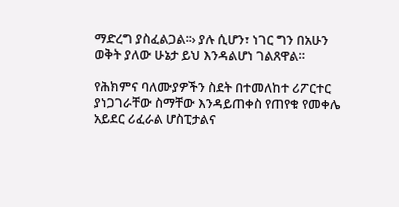ማድረግ ያስፈልጋል፡፡› ያሉ ሲሆን፣ ነገር ግን በአሁን ወቅት ያለው ሁኔታ ይህ እንዳልሆነ ገልጸዋል።

የሕክምና ባለሙያዎችን ስደት በተመለከተ ሪፖርተር ያነጋገራቸው ስማቸው እንዳይጠቀስ የጠየቁ የመቀሌ አይደር ሪፈራል ሆስፒታልና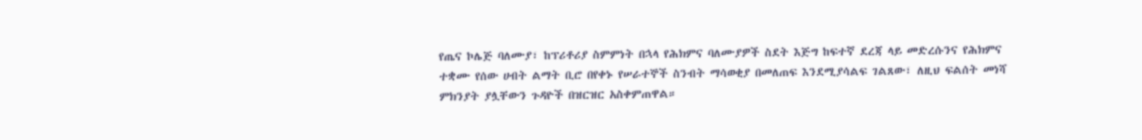የጤና ኮሌጅ ባለሙያ፣ ከፕሪቶሪያ ስምምነት በኋላ የሕክምና ባለሙያዎች ስደት እጅግ ከፍተኛ ደረጃ ላይ መድረሱንና የሕክምና ተቋሙ የሰው ሀብት ልማት ቢሮ በየቀኑ የሠራተኞች ስንብት ማሳወቂያ በመለጠፍ እንደሚያሳልፍ ገልጸው፣ ለዚህ ፍልሰት መነሻ ምክንያት ያሏቸውን ጉዳዮች በዝርዝር አስቀምጠዋል።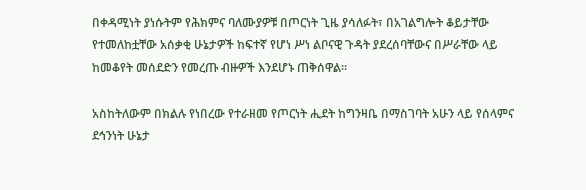በቀዳሚነት ያነሱትም የሕክምና ባለሙያዎቹ በጦርነት ጊዜ ያሳለፉት፣ በአገልግሎት ቆይታቸው የተመለከቷቸው አሰቃቂ ሁኔታዎች ከፍተኛ የሆነ ሥነ ልቦናዊ ጉዳት ያደረሰባቸውና በሥራቸው ላይ ከመቆየት መሰደድን የመረጡ ብዙዎች እንደሆኑ ጠቅሰዋል።

አስከትለውም በክልሉ የነበረው የተራዘመ የጦርነት ሒደት ከግንዛቤ በማስገባት አሁን ላይ የሰላምና ደኅንነት ሁኔታ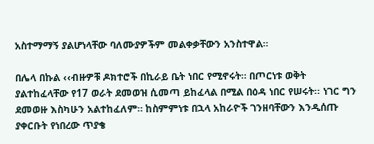አስተማማኝ ያልሆነላቸው ባለሙያዎችም መልቀቃቸውን አንስተዋል።

በሌላ በኩል ‹‹ብዙዎቹ ዶክተሮች በኪራይ ቤት ነበር የሚኖሩት። በጦርነቱ ወቅት ያልተከፈላቸው የ17 ወራት ደመወዝ ሲመጣ ይከፈላል በሚል በዕዳ ነበር የሠሩት፡፡ ነገር ግን ደመወዙ እስካሁን አልተከፈለም። ከስምምነቱ በኋላ አከራዮች ገንዘባቸውን እንዲሰጡ ያቀርቡት የነበረው ጥያቄ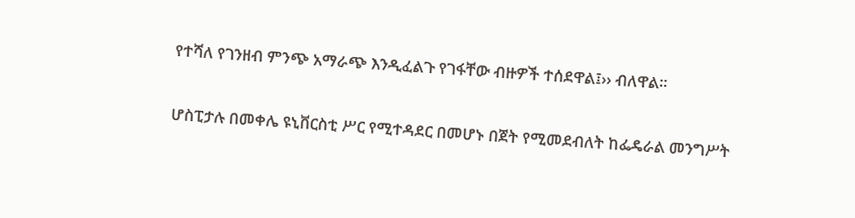የተሻለ የገንዘብ ምንጭ አማራጭ እንዲፈልጉ የገፋቸው ብዙዎች ተሰደዋል፤›› ብለዋል።

ሆስፒታሉ በመቀሌ ዩኒቨርስቲ ሥር የሚተዳደር በመሆኑ በጀት የሚመደብለት ከፌዴራል መንግሥት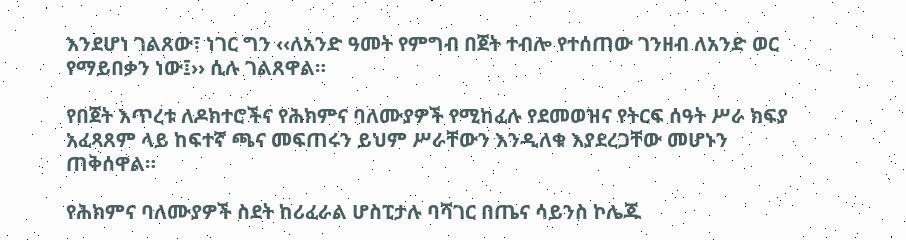እንደሆነ ገልጸው፣ ነገር ግን ‹‹ለአንድ ዓመት የምግብ በጀት ተብሎ የተሰጠው ገንዘብ ለአንድ ወር የማይበቃን ነው፤›› ሲሉ ገልጸዋል።

የበጀት እጥረቱ ለዶክተሮችና የሕክምና ባለሙያዎች የሚከፈሉ የደመወዝና የትርፍ ሰዓት ሥራ ክፍያ አፈጻጸም ላይ ከፍተኛ ጫና መፍጠሩን ይህም ሥራቸውን እንዲለቁ እያደረጋቸው መሆኑን ጠቅሰዋል።

የሕክምና ባለሙያዎች ስደት ከሪፈራል ሆስፒታሉ ባሻገር በጤና ሳይንስ ኮሌጁ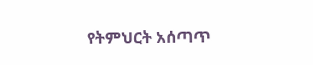የትምህርት አሰጣጥ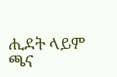ሒደት ላይም ጫና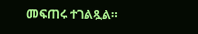መፍጠሩ ተገልጿል።